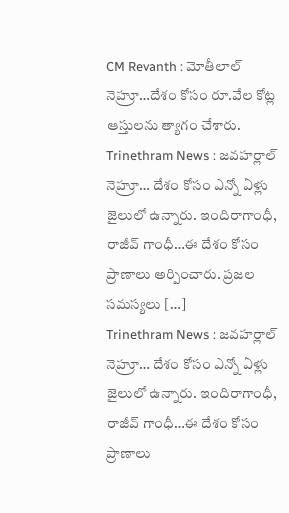CM Revanth : మోతీలాల్ నెహ్రూ…దేశం కోసం రూ.వేల కోట్ల ఆస్తులను త్యాగం చేశారు.
Trinethram News : జవహర్లాల్ నెహ్రూ… దేశం కోసం ఎన్నో ఏళ్లు జైలులో ఉన్నారు. ఇందిరాగాంధీ, రాజీవ్ గాంధీ…ఈ దేశం కోసం ప్రాణాలు అర్పించారు. ప్రజల సమస్యలు […]
Trinethram News : జవహర్లాల్ నెహ్రూ… దేశం కోసం ఎన్నో ఏళ్లు జైలులో ఉన్నారు. ఇందిరాగాంధీ, రాజీవ్ గాంధీ…ఈ దేశం కోసం ప్రాణాలు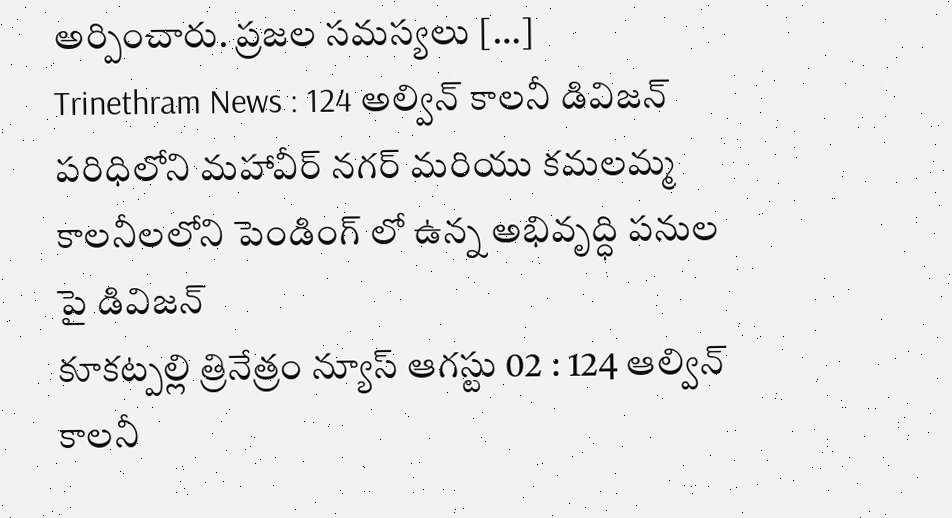అర్పించారు. ప్రజల సమస్యలు […]
Trinethram News : 124 అల్విన్ కాలనీ డివిజన్ పరిధిలోని మహావీర్ నగర్ మరియు కమలమ్మ కాలనీలలోని పెండింగ్ లో ఉన్న అభివృద్ధి పనుల పై డివిజన్
కూకట్పల్లి త్రినేత్రం న్యూస్ ఆగస్టు 02 : 124 ఆల్విన్ కాలనీ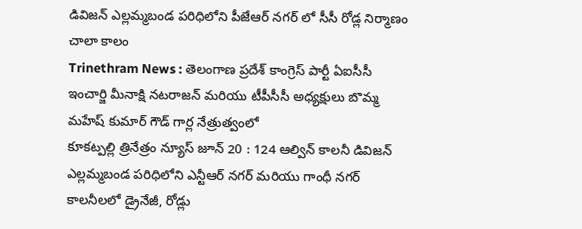డివిజన్ ఎల్లమ్మబండ పరిధిలోని పీజేఆర్ నగర్ లో సీసీ రోడ్ల నిర్మాణం చాలా కాలం
Trinethram News : తెలంగాణ ప్రదేశ్ కాంగ్రెస్ పార్టీ ఏఐసీసీ ఇంచార్జి మీనాక్షి నటరాజన్ మరియు టీపీసీసీ అధ్యక్షులు బొమ్మ మహేష్ కుమార్ గౌడ్ గార్ల నేత్రుత్వంలో
కూకట్పల్లి త్రినేత్రం న్యూస్ జూన్ 20 : 124 ఆల్విన్ కాలనీ డివిజన్ ఎల్లమ్మబండ పరిధిలోని ఎన్టీఆర్ నగర్ మరియు గాంధీ నగర్ కాలనీలలో డ్రైనేజీ, రోడ్లు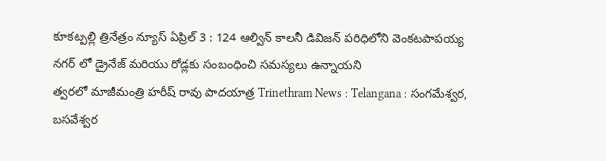కూకట్పల్లి త్రినేత్రం న్యూస్ ఏప్రిల్ 3 : 124 ఆల్విన్ కాలనీ డివిజన్ పరిధిలోని వెంకటపాపయ్య నగర్ లో డ్రైనేజ్ మరియు రోడ్లకు సంబంధించి సమస్యలు ఉన్నాయని
త్వరలో మాజీమంత్రి హరీష్ రావు పాదయాత్ర Trinethram News : Telangana : సంగమేశ్వర, బసవేశ్వర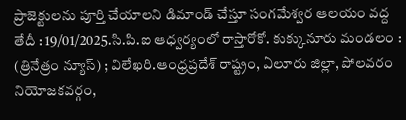ప్రాజెక్టులను పూర్తి చేయాలని డిమాండ్ చేస్తూ సంగమేశ్వర ఆలయం వద్ద
తేదీ : 19/01/2025.సి.పి.ఐ ఆధ్వర్యంలో రాస్తారోకో. కుక్కునూరు మండలం : (త్రినేత్రం న్యూస్) ; విలేఖరి.ఆంధ్రప్రదేశ్ రాష్ట్రం, ఏలూరు జిల్లా, పోలవరం నియోజకవర్గం,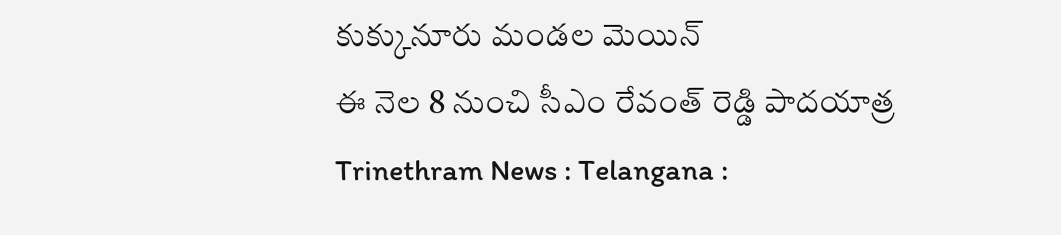కుక్కునూరు మండల మెయిన్
ఈ నెల 8 నుంచి సీఎం రేవంత్ రెడ్డి పాదయాత్ర Trinethram News : Telangana :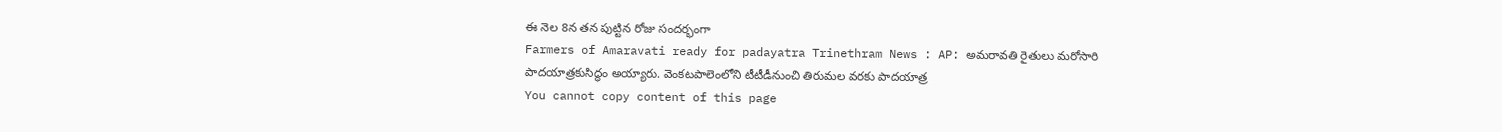ఈ నెల 8న తన పుట్టిన రోజు సందర్భంగా
Farmers of Amaravati ready for padayatra Trinethram News : AP: అమరావతి రైతులు మరోసారి పాదయాత్రకుసిద్ధం అయ్యారు. వెంకటపాలెంలోని టీటీడీనుంచి తిరుమల వరకు పాదయాత్ర
You cannot copy content of this page